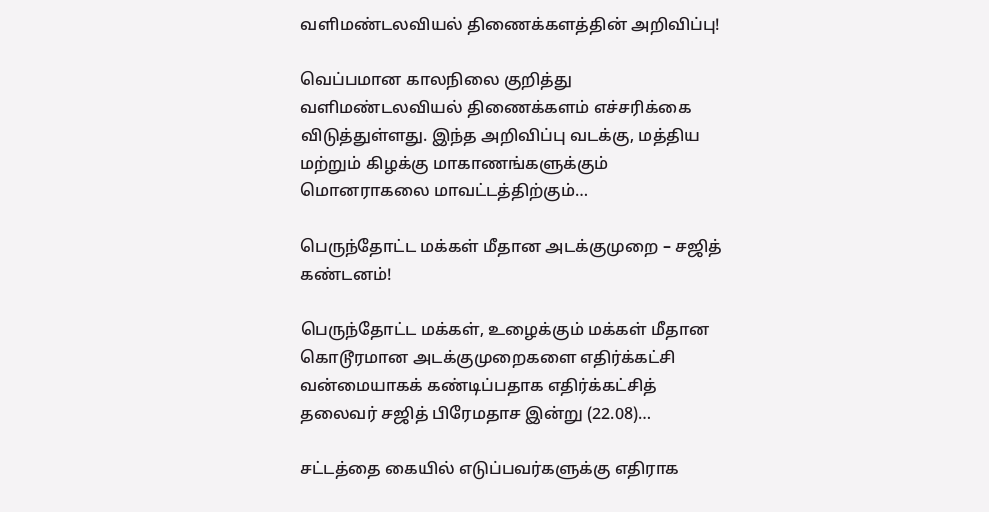வளிமண்டலவியல் திணைக்களத்தின் அறிவிப்பு!

வெப்பமான காலநிலை குறித்து வளிமண்டலவியல் திணைக்களம் எச்சரிக்கை விடுத்துள்ளது. இந்த அறிவிப்பு வடக்கு, மத்திய மற்றும் கிழக்கு மாகாணங்களுக்கும் மொனராகலை மாவட்டத்திற்கும்…

பெருந்தோட்ட மக்கள் மீதான அடக்குமுறை – சஜித் கண்டனம்!

பெருந்தோட்ட மக்கள், உழைக்கும் மக்கள் மீதான கொடூரமான அடக்குமுறைகளை எதிர்க்கட்சி வன்மையாகக் கண்டிப்பதாக எதிர்க்கட்சித் தலைவர் சஜித் பிரேமதாச இன்று (22.08)…

சட்டத்தை கையில் எடுப்பவர்களுக்கு எதிராக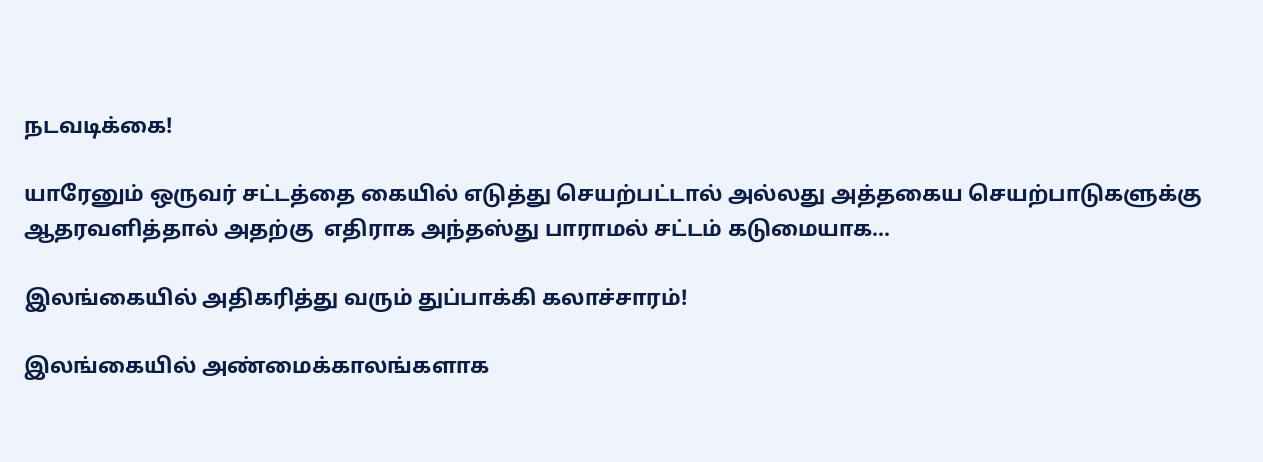நடவடிக்கை!

யாரேனும் ஒருவர் சட்டத்தை கையில் எடுத்து செயற்பட்டால் அல்லது அத்தகைய செயற்பாடுகளுக்கு ஆதரவளித்தால் அதற்கு  எதிராக அந்தஸ்து பாராமல் சட்டம் கடுமையாக…

இலங்கையில் அதிகரித்து வரும் துப்பாக்கி கலாச்சாரம்!

இலங்கையில் அண்மைக்காலங்களாக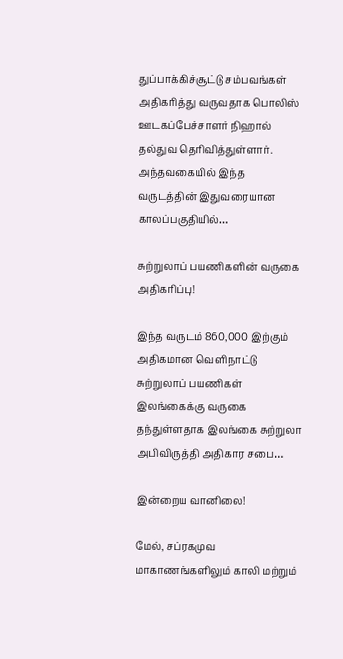துப்பாக்கிச்சூட்டு சம்பவங்கள் அதிகரித்து வருவதாக பொலிஸ் ஊடகப்பேச்சாளர் நிஹால் தல்துவ தெரிவித்துள்ளார். அந்தவகையில் இந்த வருடத்தின் இதுவரையான காலப்பகுதியில்…

சுற்றுலாப் பயணிகளின் வருகை அதிகரிப்பு!

இந்த வருடம் 860,000 இற்கும் அதிகமான வெளிநாட்டு சுற்றுலாப் பயணிகள் இலங்கைக்கு வருகை தந்துள்ளதாக இலங்கை சுற்றுலா அபிவிருத்தி அதிகார சபை…

இன்றைய வானிலை!

மேல், சப்ரகமுவ மாகாணங்களிலும் காலி மற்றும்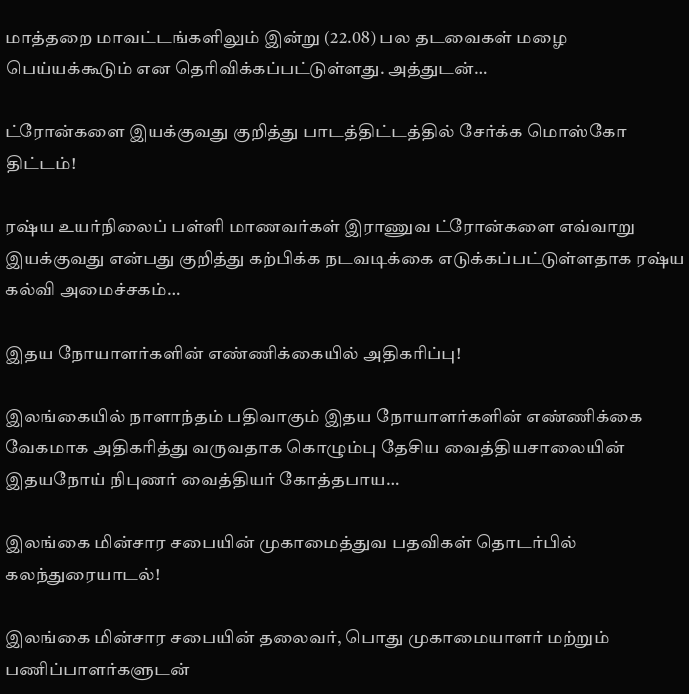மாத்தறை மாவட்டங்களிலும் இன்று (22.08) பல தடவைகள் மழை பெய்யக்கூடும் என தெரிவிக்கப்பட்டுள்ளது. அத்துடன்…

ட்ரோன்களை இயக்குவது குறித்து பாடத்திட்டத்தில் சேர்க்க மொஸ்கோ திட்டம்!

ரஷ்ய உயர்நிலைப் பள்ளி மாணவர்கள் இராணுவ ட்ரோன்களை எவ்வாறு இயக்குவது என்பது குறித்து கற்பிக்க நடவடிக்கை எடுக்கப்பட்டுள்ளதாக ரஷ்ய கல்வி அமைச்சகம்…

இதய நோயாளர்களின் எண்ணிக்கையில் அதிகரிப்பு!

இலங்கையில் நாளாந்தம் பதிவாகும் இதய நோயாளர்களின் எண்ணிக்கை வேகமாக அதிகரித்து வருவதாக கொழும்பு தேசிய வைத்தியசாலையின் இதயநோய் நிபுணர் வைத்தியர் கோத்தபாய…

இலங்கை மின்சார சபையின் முகாமைத்துவ பதவிகள் தொடர்பில் கலந்துரையாடல்!

இலங்கை மின்சார சபையின் தலைவர், பொது முகாமையாளர் மற்றும் பணிப்பாளர்களுடன்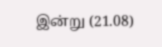இன்று (21.08)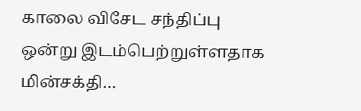காலை விசேட சந்திப்பு ஒன்று இடம்பெற்றுள்ளதாக மின்சக்தி…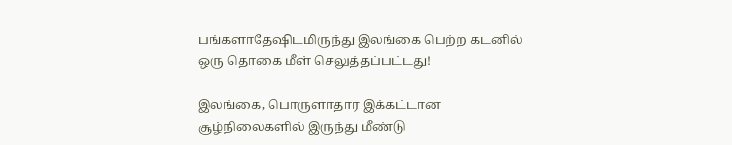பங்களாதேஷிடமிருந்து இலங்கை பெற்ற கடனில் ஒரு தொகை மீள் செலுத்தப்பட்டது!

இலங்கை, பொருளாதார இக்கட்டான சூழ்நிலைகளில் இருந்து மீண்டு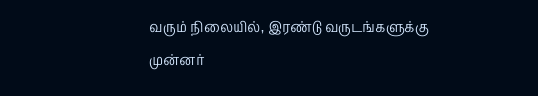வரும் நிலையில், இரண்டு வருடங்களுக்கு முன்னர்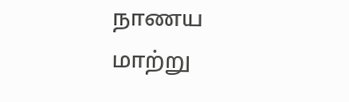நாணய மாற்று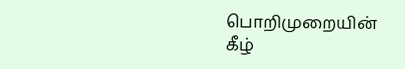பொறிமுறையின் கீழ்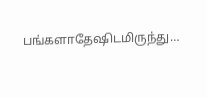பங்களாதேஷிடமிருந்து…